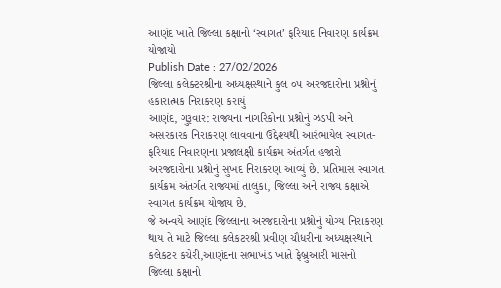આણંદ ખાતે જિલ્લા કક્ષાનો ‘સ્વાગત’ ફરિયાદ નિવારણ કાર્યક્રમ યોજાયો
Publish Date : 27/02/2026
જિલ્લા કલેક્ટરશ્રીના અધ્યક્ષસ્થાને કુલ ૦૫ અરજદારોના પ્રશ્નોનું હકારાત્મક નિરાકરણ કરાયું
આણંદ, ગુરૂવાર: રાજ્યના નાગરિકોના પ્રશ્નોનું ઝડપી અને અસરકારક નિરાકરણ લાવવાના ઉદ્દેશ્યથી આરંભાયેલ સ્વાગત- ફરિયાદ નિવારણના પ્રજાલક્ષી કાર્યક્રમ અંતર્ગત હજારો અરજદારોના પ્રશ્નોનું સુખદ નિરાકરણ આવ્યું છે. પ્રતિમાસ સ્વાગત કાર્યક્રમ અંતર્ગત રાજ્યમાં તાલુકા, જિલ્લા અને રાજ્ય કક્ષાએ સ્વાગત કાર્યક્રમ યોજાય છે.
જે અન્વયે આણંદ જિલ્લાના અરજદારોના પ્રશ્નોનું યોગ્ય નિરાકરણ થાય તે માટે જિલ્લા કલેકટરશ્રી પ્રવીણ ચૌધરીના અધ્યક્ષસ્થાને કલેકટર કચેરી,આણંદના સભાખંડ ખાતે ફેબ્રુઆરી માસનો જિલ્લા કક્ષાનો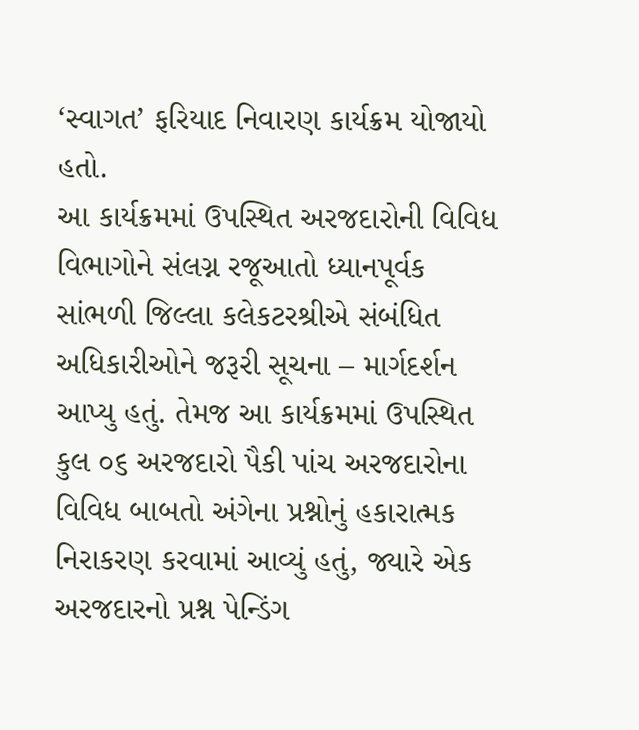‘સ્વાગત’ ફરિયાદ નિવારણ કાર્યક્રમ યોજાયો હતો.
આ કાર્યક્રમમાં ઉપસ્થિત અરજદારોની વિવિધ વિભાગોને સંલગ્ન રજૂઆતો ધ્યાનપૂર્વક સાંભળી જિલ્લા કલેકટરશ્રીએ સંબંધિત અધિકારીઓને જરૂરી સૂચના – માર્ગદર્શન આપ્યુ હતું. તેમજ આ કાર્યક્રમમાં ઉપસ્થિત કુલ ૦૬ અરજદારો પૈકી પાંચ અરજદારોના વિવિધ બાબતો અંગેના પ્રશ્નોનું હકારાત્મક નિરાકરણ કરવામાં આવ્યું હતું, જ્યારે એક અરજદારનો પ્રશ્ન પેન્ડિંગ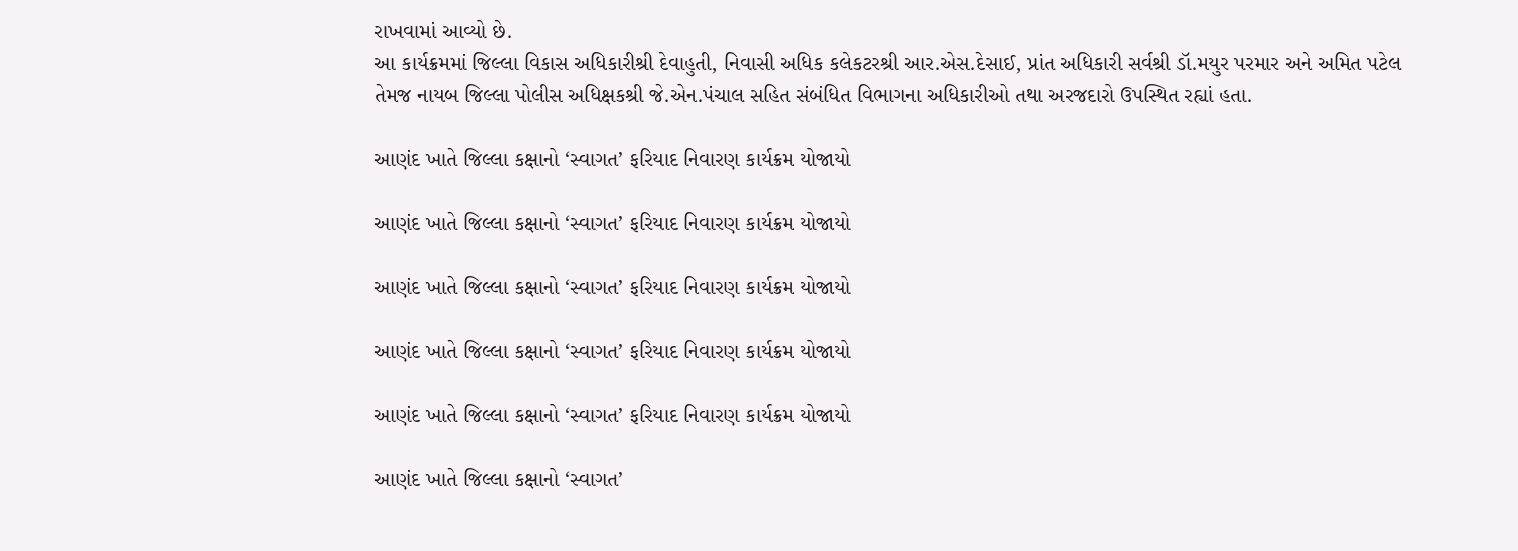રાખવામાં આવ્યો છે.
આ કાર્યક્રમમાં જિલ્લા વિકાસ અધિકારીશ્રી દેવાહુતી, નિવાસી અધિક કલેકટરશ્રી આર.એસ.દેસાઈ, પ્રાંત અધિકારી સર્વશ્રી ડૉ.મયુર પરમાર અને અમિત પટેલ તેમજ નાયબ જિલ્લા પોલીસ અધિક્ષકશ્રી જે.એન.પંચાલ સહિત સંબંધિત વિભાગના અધિકારીઓ તથા અરજદારો ઉપસ્થિત રહ્યાં હતા.

આણંદ ખાતે જિલ્લા કક્ષાનો ‘સ્વાગત’ ફરિયાદ નિવારણ કાર્યક્રમ યોજાયો

આણંદ ખાતે જિલ્લા કક્ષાનો ‘સ્વાગત’ ફરિયાદ નિવારણ કાર્યક્રમ યોજાયો

આણંદ ખાતે જિલ્લા કક્ષાનો ‘સ્વાગત’ ફરિયાદ નિવારણ કાર્યક્રમ યોજાયો

આણંદ ખાતે જિલ્લા કક્ષાનો ‘સ્વાગત’ ફરિયાદ નિવારણ કાર્યક્રમ યોજાયો

આણંદ ખાતે જિલ્લા કક્ષાનો ‘સ્વાગત’ ફરિયાદ નિવારણ કાર્યક્રમ યોજાયો

આણંદ ખાતે જિલ્લા કક્ષાનો ‘સ્વાગત’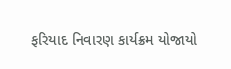ફરિયાદ નિવારણ કાર્યક્રમ યોજાયો